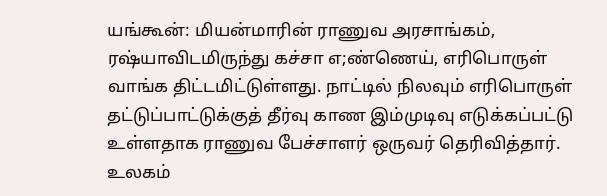யங்கூன்: மியன்மாரின் ராணுவ அரசாங்கம், ரஷ்யாவிடமிருந்து கச்சா எ;ண்ணெய், எரிபொருள் வாங்க திட்டமிட்டுள்ளது. நாட்டில் நிலவும் எரிபொருள் தட்டுப்பாட்டுக்குத் தீர்வு காண இம்முடிவு எடுக்கப்பட்டு உள்ளதாக ராணுவ பேச்சாளர் ஒருவர் தெரிவித்தார்.
உலகம்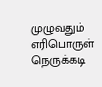முழுவதும் எரிபொருள் நெருக்கடி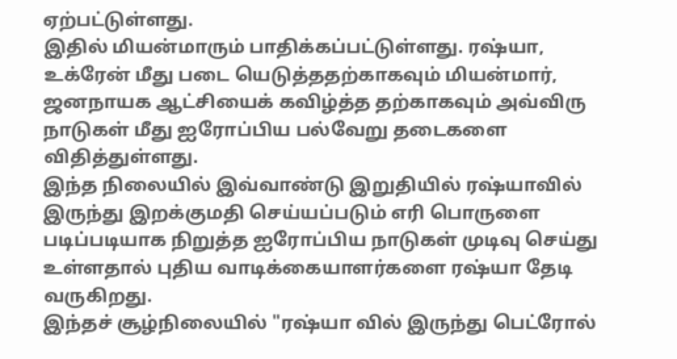ஏற்பட்டுள்ளது.
இதில் மியன்மாரும் பாதிக்கப்பட்டுள்ளது. ரஷ்யா, உக்ரேன் மீது படை யெடுத்ததற்காகவும் மியன்மார், ஜனநாயக ஆட்சியைக் கவிழ்த்த தற்காகவும் அவ்விரு நாடுகள் மீது ஐரோப்பிய பல்வேறு தடைகளை விதித்துள்ளது.
இந்த நிலையில் இவ்வாண்டு இறுதியில் ரஷ்யாவில் இருந்து இறக்குமதி செய்யப்படும் எரி பொருளை படிப்படியாக நிறுத்த ஐரோப்பிய நாடுகள் முடிவு செய்து உள்ளதால் புதிய வாடிக்கையாளர்களை ரஷ்யா தேடி வருகிறது.
இந்தச் சூழ்நிலையில் "ரஷ்யா வில் இருந்து பெட்ரோல்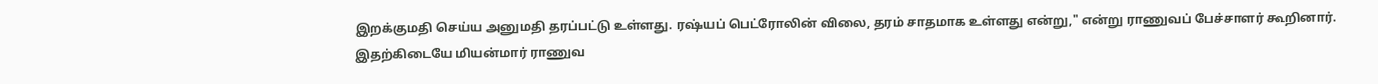இறக்குமதி செய்ய அனுமதி தரப்பட்டு உள்ளது. ரஷ்யப் பெட்ரோலின் விலை, தரம் சாதமாக உள்ளது என்று," என்று ராணுவப் பேச்சாளர் கூறினார்.
இதற்கிடையே மியன்மார் ராணுவ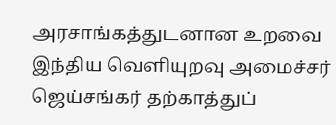அரசாங்கத்துடனான உறவை இந்திய வெளியுறவு அமைச்சர் ஜெய்சங்கர் தற்காத்துப்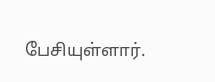பேசியுள்ளார்.